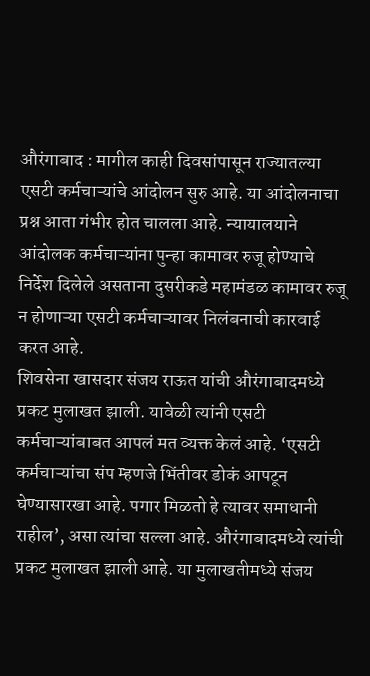औरंगाबाद : मागील काही दिवसांपासून राज्यातल्या एसटी कर्मचाऱ्यांचे आंदोलन सुरु आहे. या आंदोलनाचा प्रश्न आता गंभीर होत चालला आहे. न्यायालयाने आंदोलक कर्मचाऱ्यांना पुन्हा कामावर रुजू होण्याचे निर्देश दिलेले असताना दुसरीकडे महामंडळ कामावर रुजू न होणाऱ्या एसटी कर्मचाऱ्यावर निलंबनाची कारवाई करत आहे.
शिवसेना खासदार संजय राऊत यांची औरंगाबादमध्ये प्रकट मुलाखत झाली. यावेळी त्यांनी एसटी कर्मचाऱ्यांबाबत आपलं मत व्यक्त केलं आहे. ‘एसटी कर्मचाऱ्यांचा संप म्हणजे भिंतीवर डोकं आपटून घेण्यासारखा आहे. पगार मिळतो हे त्यावर समाधानी राहील’, असा त्यांचा सल्ला आहे. औरंगाबादमध्ये त्यांची प्रकट मुलाखत झाली आहे. या मुलाखतीमध्ये संजय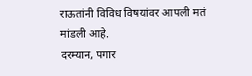राऊतांनी विविध विषयांवर आपली मतं मांडली आहे.
दरम्यान, पगार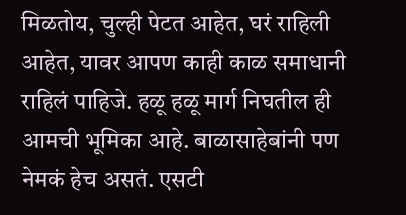मिळतोय, चुल्ही पेटत आहेत, घरं राहिली आहेत, यावर आपण काही काळ समाधानी राहिलं पाहिजे. हळू हळू मार्ग निघतील ही आमची भूमिका आहे. बाळासाहेबांनी पण नेमकं हेच असतं. एसटी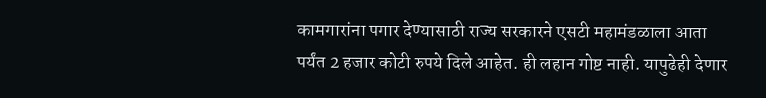कामगारांना पगार देण्यासाठी राज्य सरकारने एसटी महामंडळाला आता पर्यंत 2 हजार कोटी रुपये दिले आहेत. ही लहान गोष्ट नाही. यापुढेही देणार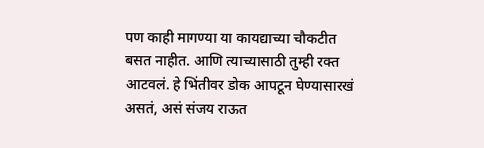पण काही मागण्या या कायद्याच्या चौकटीत बसत नाहीत. आणि त्याच्यासाठी तुम्ही रक्त आटवलं. हे भिंतीवर डोक आपटून घेण्यासारखं असतं, असं संजय राऊत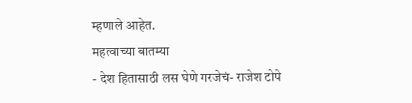म्हणाले आहेत.
महत्वाच्या बातम्या
- देश हितासाठी लस घेणे गरजेचं- राजेश टोपे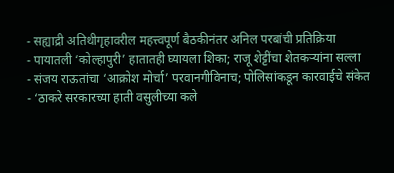- सह्याद्री अतिथीगृहावरील महत्त्वपूर्ण बैठकीनंतर अनिल परबांची प्रतिक्रिया
- पायातली ‘कोल्हापुरी’ हातातही घ्यायला शिका; राजू शेट्टींचा शेतकऱ्यांना सल्ला
- संजय राऊतांचा ‘आक्रोश मोर्चा’ परवानगीविनाच; पोलिसांकडून कारवाईचे संकेत
- ‘ठाकरे सरकारच्या हाती वसुलीच्या कले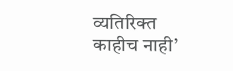व्यतिरिक्त काहीच नाही’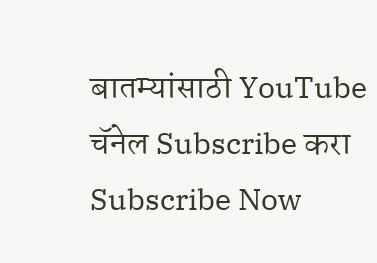बातम्यांसाठी YouTube चॅनेल Subscribe करा
Subscribe Now